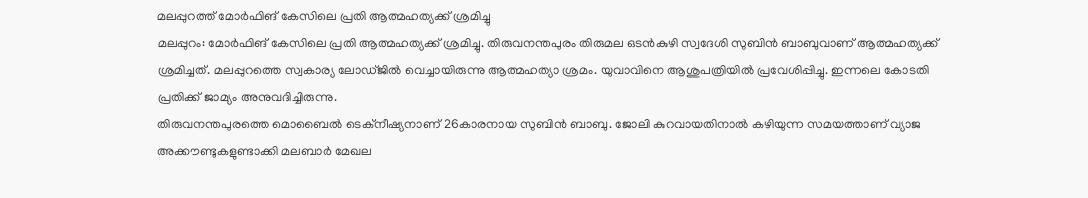മലപ്പുറത്ത് മോർഫിങ് കേസിലെ പ്രതി ആത്മഹത്യക്ക് ശ്രമിച്ചു
മലപ്പുറം: മോർഫിങ് കേസിലെ പ്രതി ആത്മഹത്യക്ക് ശ്രമിച്ചു. തിരുവനന്തപുരം തിരുമല ഒടൻകുഴി സ്വദേശി സുബിൻ ബാബുവാണ് ആത്മഹത്യക്ക് ശ്രമിച്ചത്. മലപ്പുറത്തെ സ്വകാര്യ ലോഡ്ജിൽ വെച്ചായിരുന്നു ആത്മഹത്യാ ശ്രമം. യുവാവിനെ ആശുപത്രിയിൽ പ്രവേശിപ്പിച്ചു. ഇന്നലെ കോടതി പ്രതിക്ക് ജാമ്യം അനുവദിച്ചിരുന്നു.
തിരുവനന്തപുരത്തെ മൊബൈൽ ടെക്നീഷ്യനാണ് 26കാരനായ സുബിൻ ബാബു. ജോലി കുറവായതിനാൽ കഴിയുന്ന സമയത്താണ് വ്യാജ അക്കൗണ്ടുകളുണ്ടാക്കി മലബാർ മേഖല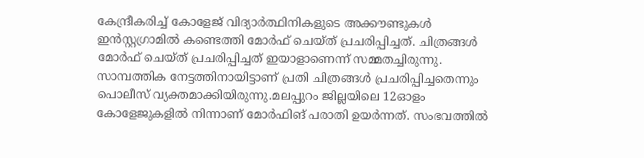കേന്ദ്രീകരിച്ച് കോളേജ് വിദ്യാർത്ഥിനികളുടെ അക്കൗണ്ടുകൾ ഇൻസ്റ്റഗ്രാമിൽ കണ്ടെത്തി മോർഫ് ചെയ്ത് പ്രചരിപ്പിച്ചത്. ചിത്രങ്ങൾ മോർഫ് ചെയ്ത് പ്രചരിപ്പിച്ചത് ഇയാളാണെന്ന് സമ്മതച്ചിരുന്നു. സാമ്പത്തിക നേട്ടത്തിനായിട്ടാണ് പ്രതി ചിത്രങ്ങൾ പ്രചരിപ്പിച്ചതെന്നും പൊലീസ് വ്യക്തമാക്കിയിരുന്നു.മലപ്പുറം ജില്ലയിലെ 12ഓളം കോളേജുകളിൽ നിന്നാണ് മോർഫിങ് പരാതി ഉയർന്നത്. സംഭവത്തിൽ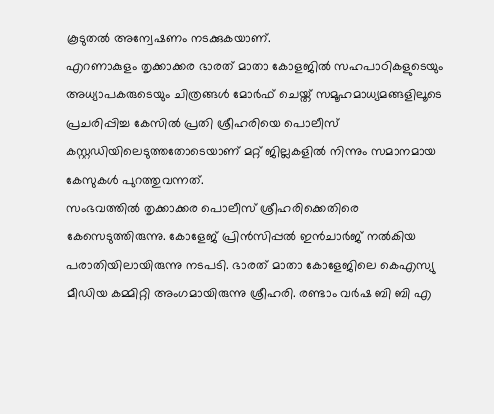കൂടുതൽ അന്വേഷണം നടക്കുകയാണ്.
എറണാകുളം തൃക്കാക്കര ഭാരത് മാതാ കോളജിൽ സഹപാഠികളുടെയും അധ്യാപകരുടെയും ചിത്രങ്ങൾ മോർഫ് ചെയ്ത് സമൂഹമാധ്യമങ്ങളിലൂടെ പ്രചരിപ്പിച്ച കേസിൽ പ്രതി ശ്രീഹരിയെ പൊലീസ് കസ്റ്റഡിയിലെടുത്തതോടെയാണ് മറ്റ് ജില്ലകളിൽ നിന്നും സമാനമായ കേസുകൾ പുറത്തുവന്നത്.
സംഭവത്തിൽ തൃക്കാക്കര പൊലീസ് ശ്രീഹരിക്കെതിരെ കേസെടുത്തിരുന്നു. കോളേജ് പ്രിൻസിപ്പൽ ഇൻചാർജ് നൽകിയ പരാതിയിലായിരുന്നു നടപടി. ഭാരത് മാതാ കോളേജിലെ കെഎസ്യു മീഡിയ കമ്മിറ്റി അംഗമായിരുന്നു ശ്രീഹരി. രണ്ടാം വർഷ ബി ബി എ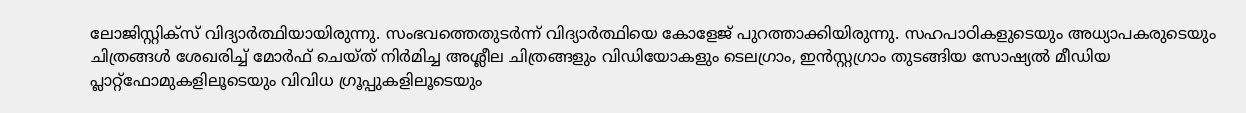ലോജിസ്റ്റിക്സ് വിദ്യാർത്ഥിയായിരുന്നു. സംഭവത്തെതുടർന്ന് വിദ്യാർത്ഥിയെ കോളേജ് പുറത്താക്കിയിരുന്നു. സഹപാഠികളുടെയും അധ്യാപകരുടെയും ചിത്രങ്ങൾ ശേഖരിച്ച് മോർഫ് ചെയ്ത് നിർമിച്ച അശ്ലീല ചിത്രങ്ങളും വിഡിയോകളും ടെലഗ്രാം, ഇൻസ്റ്റഗ്രാം തുടങ്ങിയ സോഷ്യൽ മീഡിയ പ്ലാറ്റ്ഫോമുകളിലൂടെയും വിവിധ ഗ്രൂപ്പുകളിലൂടെയും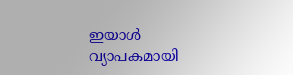ഇയാൾ വ്യാപകമായി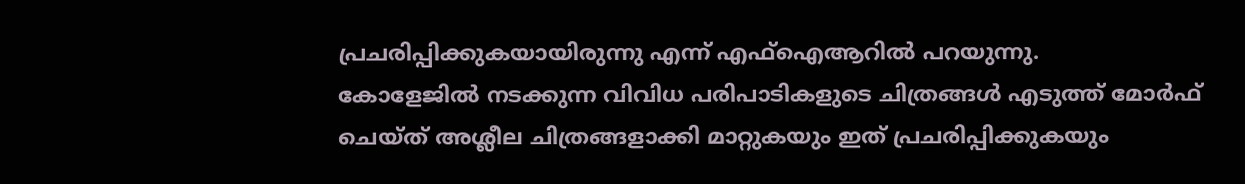പ്രചരിപ്പിക്കുകയായിരുന്നു എന്ന് എഫ്ഐആറിൽ പറയുന്നു.
കോളേജിൽ നടക്കുന്ന വിവിധ പരിപാടികളുടെ ചിത്രങ്ങൾ എടുത്ത് മോർഫ് ചെയ്ത് അശ്ലീല ചിത്രങ്ങളാക്കി മാറ്റുകയും ഇത് പ്രചരിപ്പിക്കുകയും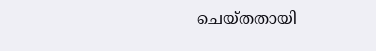ചെയ്തതായി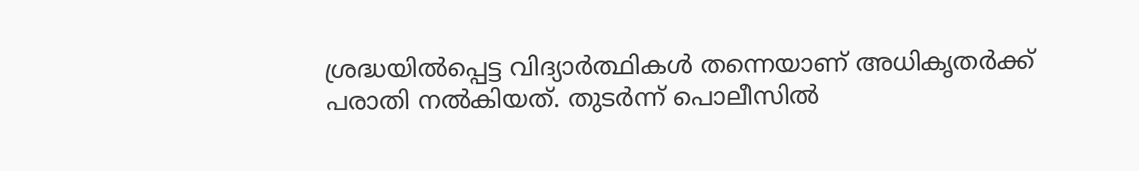ശ്രദ്ധയിൽപ്പെട്ട വിദ്യാർത്ഥികൾ തന്നെയാണ് അധികൃതർക്ക് പരാതി നൽകിയത്. തുടർന്ന് പൊലീസിൽ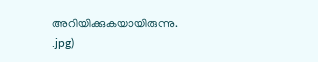അറിയിക്കുകയായിരുന്നു.
.jpg)